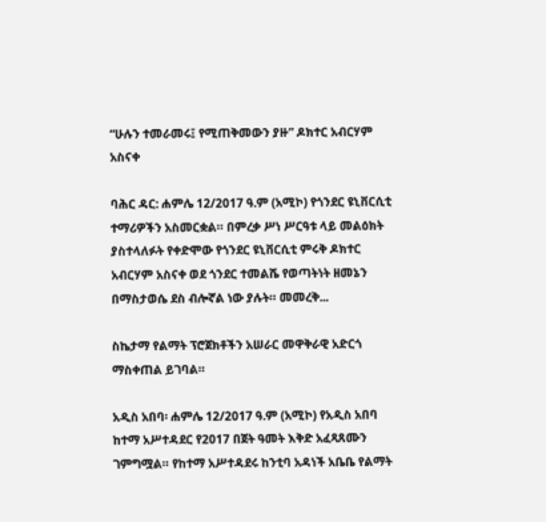“ሁሉን ተመራመሩ፤ የሚጠቅመውን ያዙ” ዶክተር አብርሃም አስናቀ

ባሕር ዳር: ሐምሌ 12/2017 ዓ.ም (አሚኮ) የጎንደር ዩኒቨርሲቲ ተማሪዎችን አስመርቋል። በምረቃ ሥነ ሥርዓቱ ላይ መልዕክት ያስተላለፉት የቀድሞው የጎንደር ዩኒቨርሲቲ ምሩቅ ዶክተር አብርሃም አስናቀ ወደ ጎንደር ተመልሼ የወጣትነት ዘመኔን በማስታወሴ ደስ ብሎኛል ነው ያሉት። መመረቅ...

ስኬታማ የልማት ፕሮጀክቶችን አሠራር መዋቅራዊ አድርጎ ማስቀጠል ይገባል።

አዲስ አበባ፡ ሐምሌ 12/2017 ዓ.ም (አሚኮ) የአዲስ አበባ ከተማ አሥተዳደር የ2017 በጀት ዓመት እቅድ አፈጻጸሙን ገምግሟል። የከተማ አሥተዳደሩ ከንቲባ አዳነች አቤቤ የልማት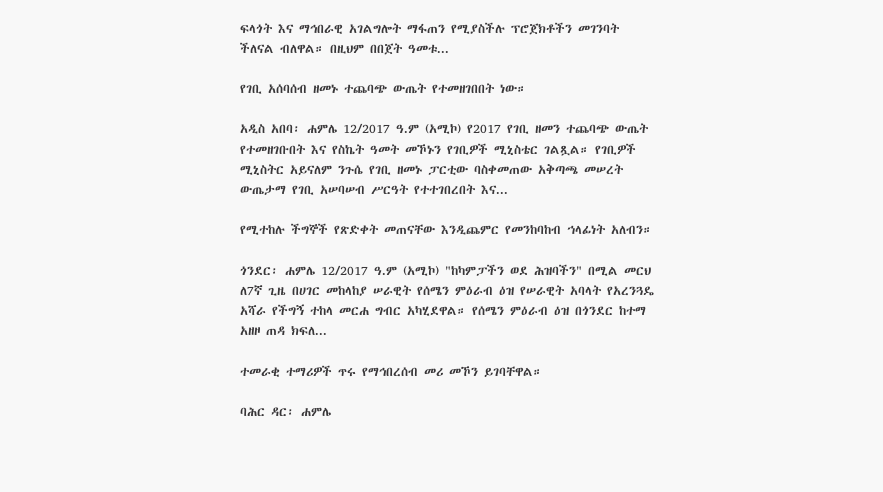ፍላጎት እና ማኅበራዊ አገልግሎት ማፋጠን የሚያስችሉ ፕሮጀክቶችን መገንባት ችለናል ብለዋል። በዚህም በበጀት ዓመቱ...

የገቢ አሰባሰብ ዘመኑ ተጨባጭ ውጤት የተመዘገበበት ነው።

አዲስ አበባ፡ ሐምሌ 12/2017 ዓ.ም (አሚኮ) የ2017 የገቢ ዘመን ተጨባጭ ውጤት የተመዘገቡበት እና የስኬት ዓመት መኾኑን የገቢዎች ሚኒስቴር ገልጿል። የገቢዎች ሚኒስትር አይናለም ንጉሴ የገቢ ዘመኑ ፓርቲው ባስቀመጠው አቅጣጫ መሠረት ውጤታማ የገቢ አሠባሠብ ሥርዓት የተተገበረበት እና...

የሚተከሉ ችግኞች የጽድቀት መጠናቸው እንዲጨምር የመንከባከብ ኀላፊነት አለብን።

ጎንደር፡ ሐምሌ 12/2017 ዓ.ም (አሚኮ) "ከካምፓችን ወደ ሕዝባችን" በሚል መርህ ለ7ኛ ጊዜ በሀገር መከላከያ ሠራዊት የሰሜን ምዕራብ ዕዝ የሠራዊት አባላት የአረንጓዴ አሻራ የችግኝ ተከላ መርሐ ግብር አካሂደዋል። የሰሜን ምዕራብ ዕዝ በጎንደር ከተማ አዘዞ ጠዳ ክፍለ...

ተመራቂ ተማሪዎች ጥሩ የማኅበረሰብ መሪ መኾን ይገባቸዋል።

ባሕር ዳር፡ ሐምሌ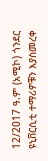12/2017 ዓ.ም (አሚኮ) ጎንደር ዩኒቨርሲቲ ተማሪዎቹን እያስመረቀ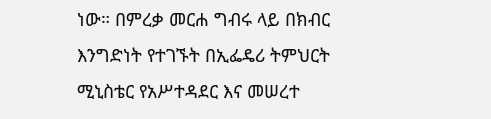ነው። በምረቃ መርሐ ግብሩ ላይ በክብር እንግድነት የተገኙት በኢፌዴሪ ትምህርት ሚኒስቴር የአሥተዳደር እና መሠረተ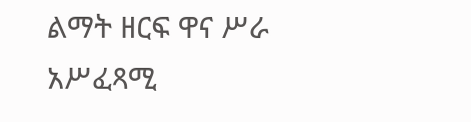ልማት ዘርፍ ዋና ሥራ አሥፈጻሚ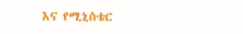እና የሚኒስቴር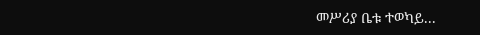መሥሪያ ቤቱ ተወካይ...